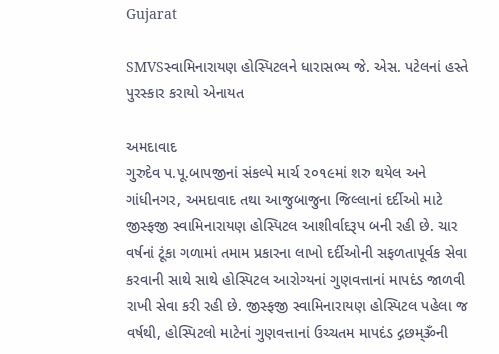Gujarat

SMVSસ્વામિનારાયણ હોસ્પિટલને ધારાસભ્ય જે. એસ. પટેલનાં હસ્તે પુરસ્કાર કરાયો એનાયત

અમદાવાદ
ગુરુદેવ પ.પૂ.બાપજીનાં સંકલ્પે માર્ચ ૨૦૧૯માં શરુ થયેલ અને ગાંધીનગર, અમદાવાદ તથા આજુબાજુના જિલ્લાનાં દર્દીઓ માટે જીસ્ફજી સ્વામિનારાયણ હોસ્પિટલ આશીર્વાદરૂપ બની રહી છે. ચાર વર્ષનાં ટૂંકા ગળામાં તમામ પ્રકારના લાખો દર્દીઓની સફળતાપૂર્વક સેવા કરવાની સાથે સાથે હોસ્પિટલ આરોગ્યનાં ગુણવત્તાનાં માપદંડ જાળવી રાખી સેવા કરી રહી છે. જીસ્ફજી સ્વામિનારાયણ હોસ્પિટલ પહેલા જ વર્ષથી, હોસ્પિટલો માટેનાં ગુણવત્તાનાં ઉચ્ચતમ માપદંડ દ્ગછમ્ૐની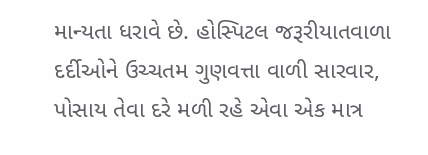માન્યતા ધરાવે છે. હોસ્પિટલ જરૂરીયાતવાળા દર્દીઓને ઉચ્ચતમ ગુણવત્તા વાળી સારવાર, પોસાય તેવા દરે મળી રહે એવા એક માત્ર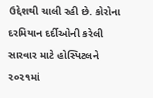ઉદ્દેશથી ચાલી રહી છે. કોરોના દરમિયાન દર્દીઓની કરેલી સારવાર માટે હોસ્પિટલને ૨૦૨૧માં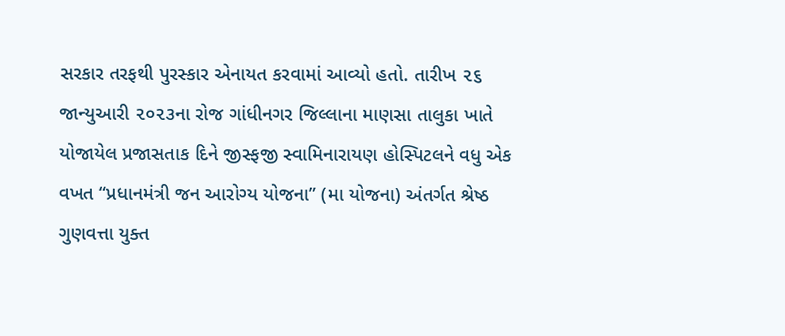સરકાર તરફથી પુરસ્કાર એનાયત કરવામાં આવ્યો હતો. તારીખ ૨૬ જાન્યુઆરી ૨૦૨૩ના રોજ ગાંધીનગર જિલ્લાના માણસા તાલુકા ખાતે યોજાયેલ પ્રજાસતાક દિને જીસ્ફજી સ્વામિનારાયણ હોસ્પિટલને વધુ એક વખત “પ્રધાનમંત્રી જન આરોગ્ય યોજના” (મા યોજના) અંતર્ગત શ્રેષ્ઠ ગુણવત્તા યુક્ત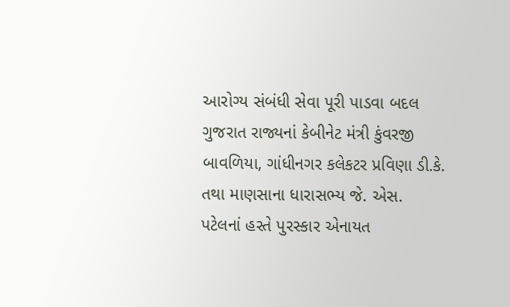આરોગ્ય સંબંધી સેવા પૂરી પાડવા બદલ ગુજરાત રાજ્યનાં કેબીનેટ મંત્રી કુંવરજી બાવળિયા, ગાંધીનગર કલેકટર પ્રવિણા ડી.કે. તથા માણસાના ધારાસભ્ય જે. એસ. પટેલનાં હસ્તે પુરસ્કાર એનાયત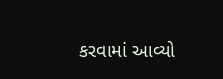કરવામાં આવ્યો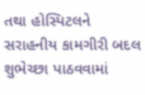તથા હોસ્પિટલને સરાહનીય કામગીરી બદલ શુભેચ્છા પાઠવવામાં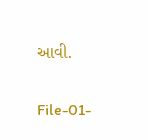આવી.

File-01-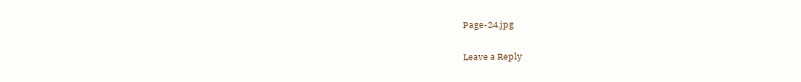Page-24.jpg

Leave a Reply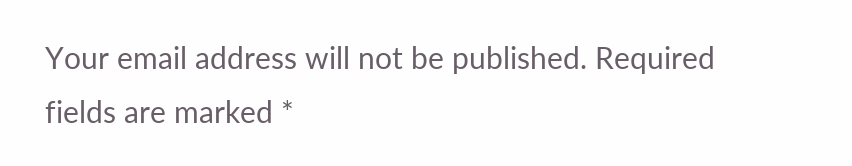Your email address will not be published. Required fields are marked *